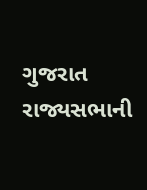ગુજરાત રાજ્યસભાની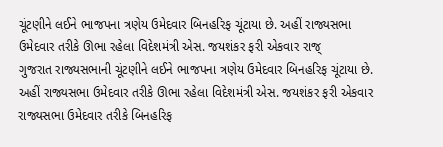ચૂંટણીને લઈને ભાજપના ત્રણેય ઉમેદવાર બિનહરિફ ચૂંટાયા છે. અહીં રાજ્યસભા ઉમેદવાર તરીકે ઊભા રહેલા વિદેશમંત્રી એસ. જયશંકર ફરી એકવાર રાજ્
ગુજરાત રાજ્યસભાની ચૂંટણીને લઈને ભાજપના ત્રણેય ઉમેદવાર બિનહરિફ ચૂંટાયા છે. અહીં રાજ્યસભા ઉમેદવાર તરીકે ઊભા રહેલા વિદેશમંત્રી એસ. જયશંકર ફરી એકવાર રાજ્યસભા ઉમેદવાર તરીકે બિનહરિફ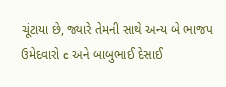ચૂંટાયા છે, જ્યારે તેમની સાથે અન્ય બે ભાજપ ઉમેદવારો c અને બાબુભાઈ દેસાઈ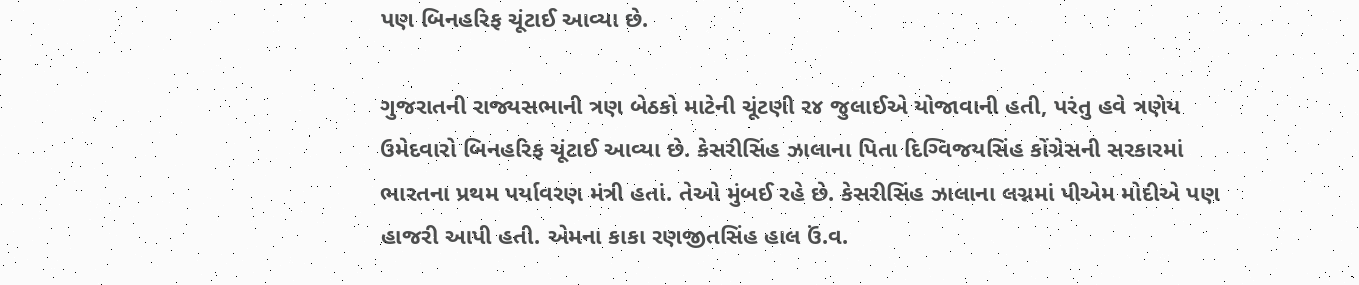પણ બિનહરિફ ચૂંટાઈ આવ્યા છે.

ગુજરાતની રાજ્યસભાની ત્રણ બેઠકો માટેની ચૂંટણી ર૪ જુલાઈએ યોજાવાની હતી, પરંતુ હવે ત્રણેય ઉમેદવારો બિનહરિફ ચૂંટાઈ આવ્યા છે. કેસરીસિંહ ઝાલાના પિતા દિગ્વિજયસિંહ કોંગ્રેસની સરકારમાં ભારતના પ્રથમ પર્યાવરણ મંત્રી હતાં. તેઓ મુંબઈ રહે છે. કેસરીસિંહ ઝાલાના લગ્નમાં પીએમ મોદીએ પણ હાજરી આપી હતી. એમના કાકા રણજીતસિંહ હાલ ઉં.વ.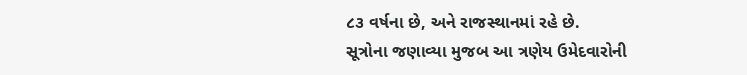૮૩ વર્ષના છે, અને રાજસ્થાનમાં રહે છે.
સૂત્રોના જણાવ્યા મુજબ આ ત્રણેય ઉમેદવારોની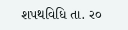શપથવિધિ તા. ર૦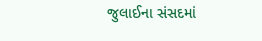જુલાઈના સંસદમાં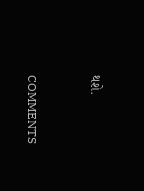થશે.


COMMENTS